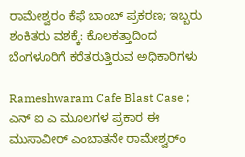ರಾಮೇಶ್ವರಂ ಕೆಫೆ ಬಾಂಬ್ ಪ್ರಕರಣ; ಇಬ್ಬರು ಶಂಕಿತರು ವಶಕ್ಕೆ: ಕೊಲಕತ್ತಾದಿಂದ ಬೆಂಗಳೂರಿಗೆ ಕರೆತರುತ್ತಿರುವ ಅಧಿಕಾರಿಗಳು

Rameshwaram Cafe Blast Case ; ಎನ್ ಐ ಎ ಮೂಲಗಳ ಪ್ರಕಾರ ಈ ಮುಸಾವೀರ್ ಎಂಬಾತನೇ ರಾಮೇಶ್ವರ್ಂ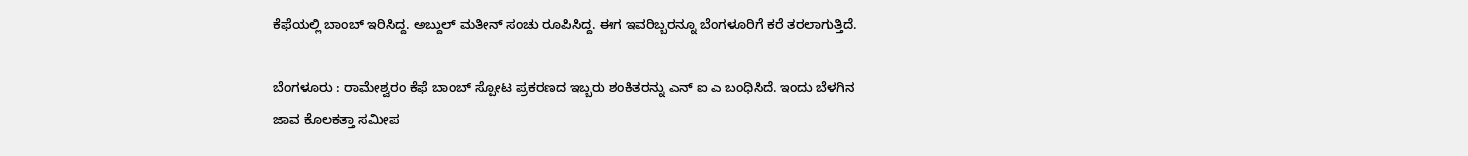ಕೆಫೆಯಲ್ಲಿ ಬಾಂಬ್ ಇರಿಸಿದ್ದ. ಅಬ್ದುಲ್ ಮತೀನ್ ಸಂಚು ರೂಪಿಸಿದ್ದ. ಈಗ ಇವರಿಬ್ಬರನ್ನೂ ಬೆಂಗಳೂರಿಗೆ ಕರೆ ತರಲಾಗುತ್ತಿದೆ.

ಬೆಂಗಳೂರು : ರಾಮೇಶ್ವರಂ ಕೆಫೆ ಬಾಂಬ್ ಸ್ಪೋಟ ಪ್ರಕರಣದ ಇಬ್ಬರು ಶಂಕಿತರನ್ನು ಎನ್ ಐ ಎ ಬಂಧಿಸಿದೆ. ಇಂದು ಬೆಳಗಿನ ಜಾವ ಕೊಲಕತ್ತಾ ಸಮೀಪ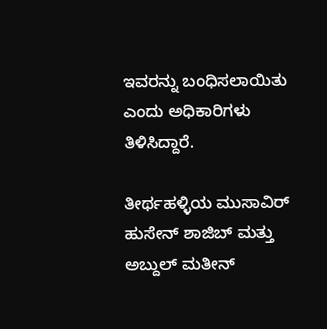ಇವರನ್ನು ಬಂಧಿಸಲಾಯಿತು ಎಂದು ಅಧಿಕಾರಿಗಳು ತಿಳಿಸಿದ್ದಾರೆ.

ತೀರ್ಥಹಳ್ಳಿಯ ಮುಸಾವಿರ್ ಹುಸೇನ್ ಶಾಜಿಬ್ ಮತ್ತು ಅಬ್ದುಲ್ ಮತೀನ್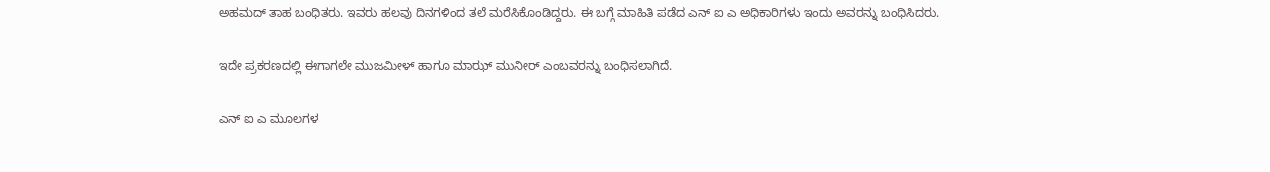ಅಹಮದ್ ತಾಹ ಬಂಧಿತರು. ಇವರು ಹಲವು ದಿನಗಳಿಂದ ತಲೆ ಮರೆಸಿಕೊಂಡಿದ್ದರು. ಈ ಬಗ್ಗೆ ಮಾಹಿತಿ ಪಡೆದ ಎನ್ ಐ ಎ ಅಧಿಕಾರಿಗಳು ಇಂದು ಅವರನ್ನು ಬಂಧಿಸಿದರು.

ಇದೇ ಪ್ರಕರಣದಲ್ಲಿ ಈಗಾಗಲೇ ಮುಜಮೀಳ್ ಹಾಗೂ ಮಾಝ್ ಮುನೀರ್ ಎಂಬವರನ್ನು ಬಂಧಿಸಲಾಗಿದೆ.

ಎನ್ ಐ ಎ ಮೂಲಗಳ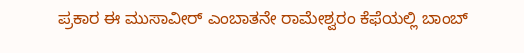ಪ್ರಕಾರ ಈ ಮುಸಾವೀರ್ ಎಂಬಾತನೇ ರಾಮೇಶ್ವರಂ ಕೆಫೆಯಲ್ಲಿ ಬಾಂಬ್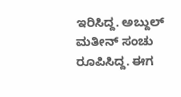ಇರಿಸಿದ್ದ. ಅಬ್ದುಲ್ ಮತೀನ್ ಸಂಚು ರೂಪಿಸಿದ್ದ. ಈಗ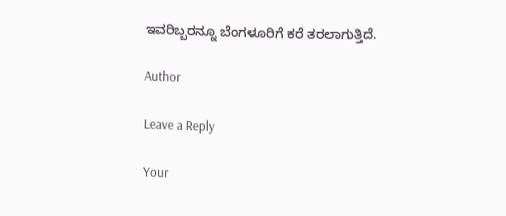ಇವರಿಬ್ಬರನ್ನೂ ಬೆಂಗಳೂರಿಗೆ ಕರೆ ತರಲಾಗುತ್ತಿದೆ.

Author

Leave a Reply

Your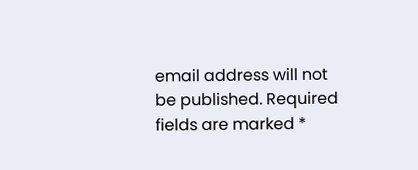email address will not be published. Required fields are marked *